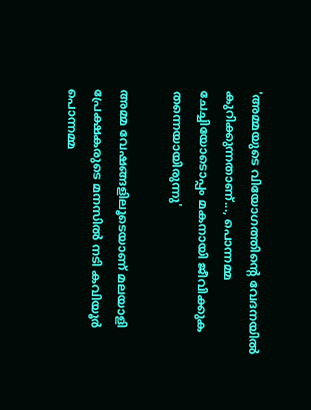'അമ്മയുടെ വിയോഗത്തിൻ്റെ വേദനയിൽ കുറിക്കുന്നതാണ്..., പൊന്നമ്മ ചേച്ചിയോടൊപ്പം മകനായി ജീവിക്കുക തന്നെയായിരുന്നു'

അമ്മ വേഷങ്ങളിലൂടെയാണ് മലയാളി പ്രേക്ഷകരുടെ മനസിൽ നടി കവിയൂര്‍ പൊന്നമ്മ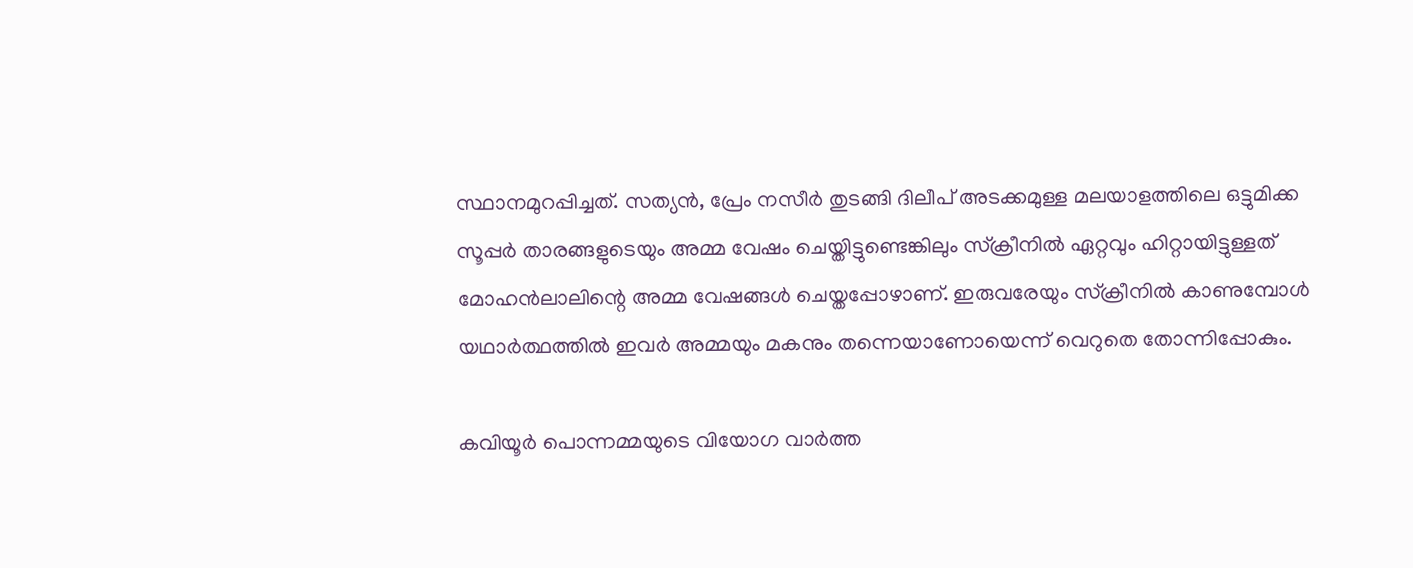സ്ഥാനമുറപ്പിച്ചത്. സത്യൻ, പ്രേം നസീർ തുടങ്ങി ദിലീപ് അടക്കമുള്ള മലയാളത്തിലെ ഒട്ടുമിക്ക സൂപ്പർ താരങ്ങളുടെയും അമ്മ വേഷം ചെയ്തിട്ടുണ്ടെങ്കിലും സ്ക്രീനിൽ ഏറ്റവും ഹിറ്റായിട്ടുള്ളത് മോഹൻലാലിന്റെ അമ്മ വേഷങ്ങൾ ചെയ്തപ്പോഴാണ്. ഇരുവരേയും സ്ക്രീനിൽ കാണുമ്പോൾ യഥാർത്ഥത്തിൽ ഇവർ അമ്മയും മകനും തന്നെയാണോയെന്ന് വെറുതെ തോന്നിപ്പോകും.

കവിയൂർ പൊന്നമ്മയുടെ വിയോഗ വാർത്ത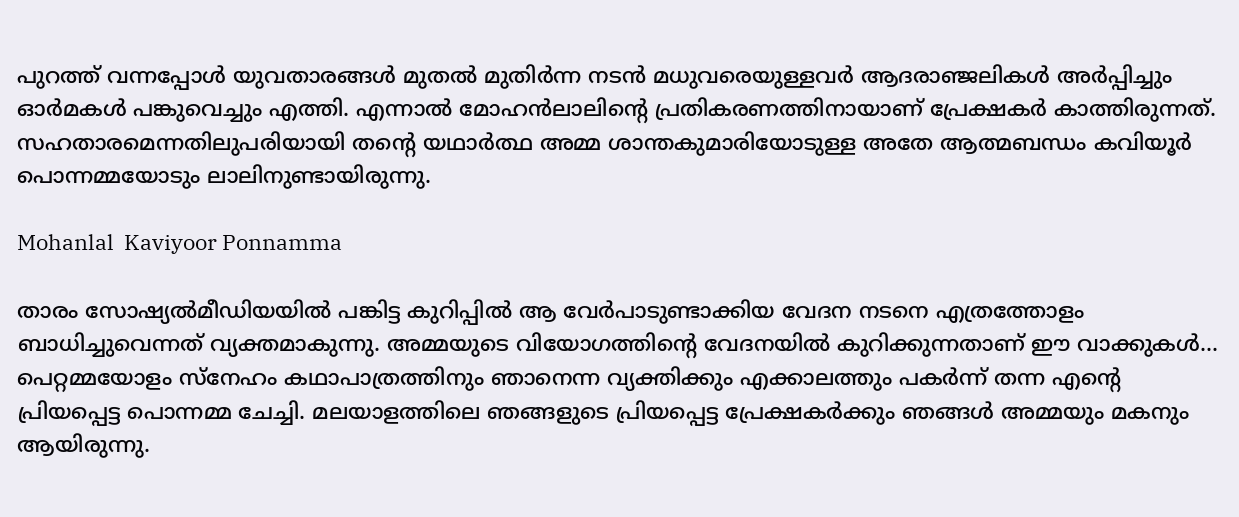പുറത്ത് വന്നപ്പോൾ‌ യുവതാരങ്ങൾ മുതൽ മുതിർന്ന നടൻ മധുവരെയുള്ളവർ ആദരാഞ്ജലികൾ അർപ്പിച്ചും ഓർമകൾ പങ്കുവെച്ചും എത്തി. എന്നാൽ മോഹൻലാലിന്റെ പ്രതികരണത്തിനായാണ് പ്രേക്ഷകർ കാത്തിരുന്നത്. സഹതാരമെന്നതിലുപരിയായി തന്റെ യഥാർത്ഥ അമ്മ ശാന്തകുമാരിയോടുള്ള അതേ ആത്മബന്ധം കവിയൂർ പൊന്നമ്മയോടും ലാലിനുണ്ടായിരുന്നു.

Mohanlal  Kaviyoor Ponnamma

താരം സോഷ്യൽമീഡിയയിൽ പങ്കിട്ട കുറിപ്പിൽ ആ വേർപാടുണ്ടാക്കിയ വേദന നടനെ എത്രത്തോളം ബാധിച്ചുവെന്നത് വ്യക്തമാകുന്നു. അമ്മയുടെ വിയോഗത്തിൻ്റെ വേദനയിൽ കുറിക്കുന്നതാണ് ഈ വാക്കുകൾ... പെറ്റമ്മയോളം സ്നേഹം കഥാപാത്രത്തിനും ഞാനെന്ന വ്യക്തിക്കും എക്കാലത്തും പകർന്ന് തന്ന എൻ്റെ പ്രിയപ്പെട്ട പൊന്നമ്മ ചേച്ചി. മലയാളത്തിലെ ഞങ്ങളുടെ പ്രിയപ്പെട്ട പ്രേക്ഷകർക്കും ഞങ്ങൾ അമ്മയും മകനും ആയിരുന്നു.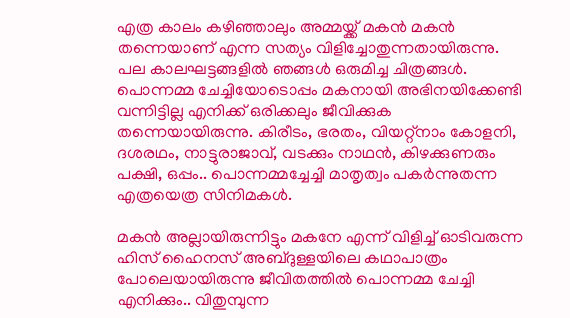എത്ര കാലം കഴിഞ്ഞാലും അമ്മയ്ക്ക് മകൻ മകൻ തന്നെയാണ് എന്ന സത്യം വിളിച്ചോതുന്നതായിരുന്നു. പല കാലഘട്ടങ്ങളിൽ ഞങ്ങൾ ഒരുമിച്ച ചിത്രങ്ങൾ. പൊന്നമ്മ ചേച്ചിയോടൊപ്പം മകനായി അഭിനയിക്കേണ്ടി വന്നിട്ടില്ല എനിക്ക് ഒരിക്കലും ജീവിക്കുക തന്നെയായിരുന്നു. കിരീടം, ഭരതം, വിയറ്റ്നാം കോളനി, ദശരഥം, നാട്ടുരാജാവ്, വടക്കും നാഥൻ, കിഴക്കുണരും പക്ഷി, ഒപ്പം.. പൊന്നമ്മച്ചേച്ചി മാതൃത്വം പകർന്നുതന്ന എത്രയെത്ര സിനിമകൾ.

മകൻ അല്ലായിരുന്നിട്ടും മകനേ എന്ന് വിളിച്ച് ഓടിവരുന്ന ഹിസ് ഹൈനസ് അബ്ദുള്ളയിലെ കഥാപാത്രം പോലെയായിരുന്നു ജീവിതത്തിൽ പൊന്നമ്മ ചേച്ചി എനിക്കും.. വിതുമ്പുന്ന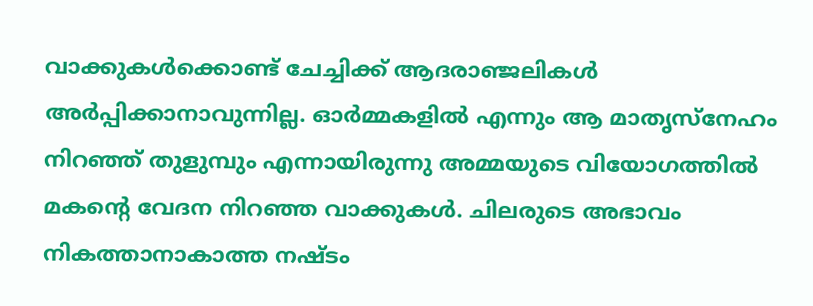വാക്കുകൾക്കൊണ്ട് ചേച്ചിക്ക് ആദരാഞ്ജലികൾ അർപ്പിക്കാനാവുന്നില്ല. ഓർമ്മകളിൽ എന്നും ആ മാതൃസ്നേഹം നിറഞ്ഞ് തുളുമ്പും എന്നായിരുന്നു അമ്മയുടെ വിയോഗത്തിൽ മകൻ്റെ വേദന നിറഞ്ഞ വാക്കുകൾ. ചിലരുടെ അഭാവം നികത്താനാകാത്ത നഷ്ടം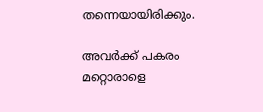തന്നെയായിരിക്കും.

അവർക്ക് പകരം മറ്റൊരാളെ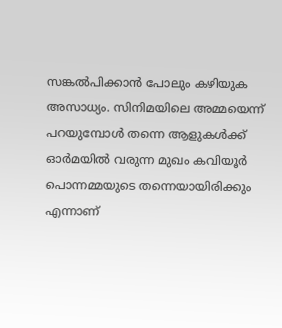സങ്കൽപിക്കാൻ പോലും കഴിയുക അസാധ്യം. സിനിമയിലെ അമ്മയെന്ന് പറയുമ്പോൾ തന്നെ ആളുകൾക്ക്‌ ഓർമയിൽ വരുന്ന മുഖം കവിയൂർ പൊന്നമ്മയുടെ തന്നെയായിരിക്കും എന്നാണ്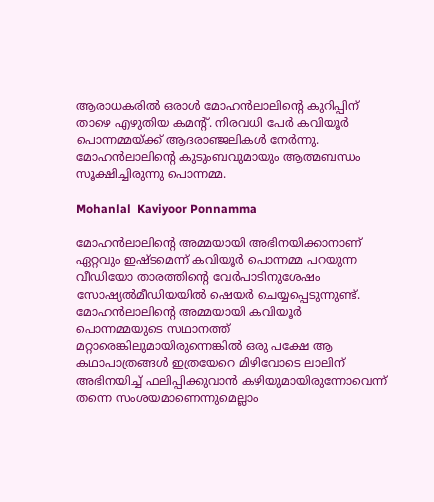ആരാധകരിൽ ഒരാൾ മോഹൻലാലിന്റെ കുറിപ്പിന് താഴെ എഴുതിയ കമന്റ്. നിരവധി പേർ കവിയൂർ പൊന്നമ്മയ്ക്ക് ആദരാഞ്ജലികൾ നേർന്നു. മോഹൻലാലിന്റെ കുടുംബവുമായും ആത്മബന്ധം സൂക്ഷിച്ചിരുന്നു പൊന്നമ്മ.

Mohanlal  Kaviyoor Ponnamma

മോഹൻലാലിന്റെ അമ്മയായി അഭിനയിക്കാനാണ് ഏറ്റവും ഇഷ്ടമെന്ന് കവിയൂർ പൊന്നമ്മ പറയുന്ന വീഡിയോ താരത്തിന്റെ വേർപാടിനുശേഷം സോഷ്യൽമീഡിയയിൽ ഷെയർ ചെയ്യപ്പെടുന്നുണ്ട്. മോഹൻലാലിന്റെ അമ്മയായി കവിയൂര്‍ പൊന്നമ്മയുടെ സഥാനത്ത് മറ്റാരെങ്കിലുമായിരുന്നെങ്കില്‍ ഒരു പക്ഷേ ആ കഥാപാത്രങ്ങള്‍ ഇത്രയേറെ മിഴിവോടെ ലാലിന് അഭിനയിച്ച് ഫലിപ്പിക്കുവാന്‍ കഴിയുമായിരുന്നോവെന്ന് തന്നെ സംശയമാണെന്നുമെല്ലാം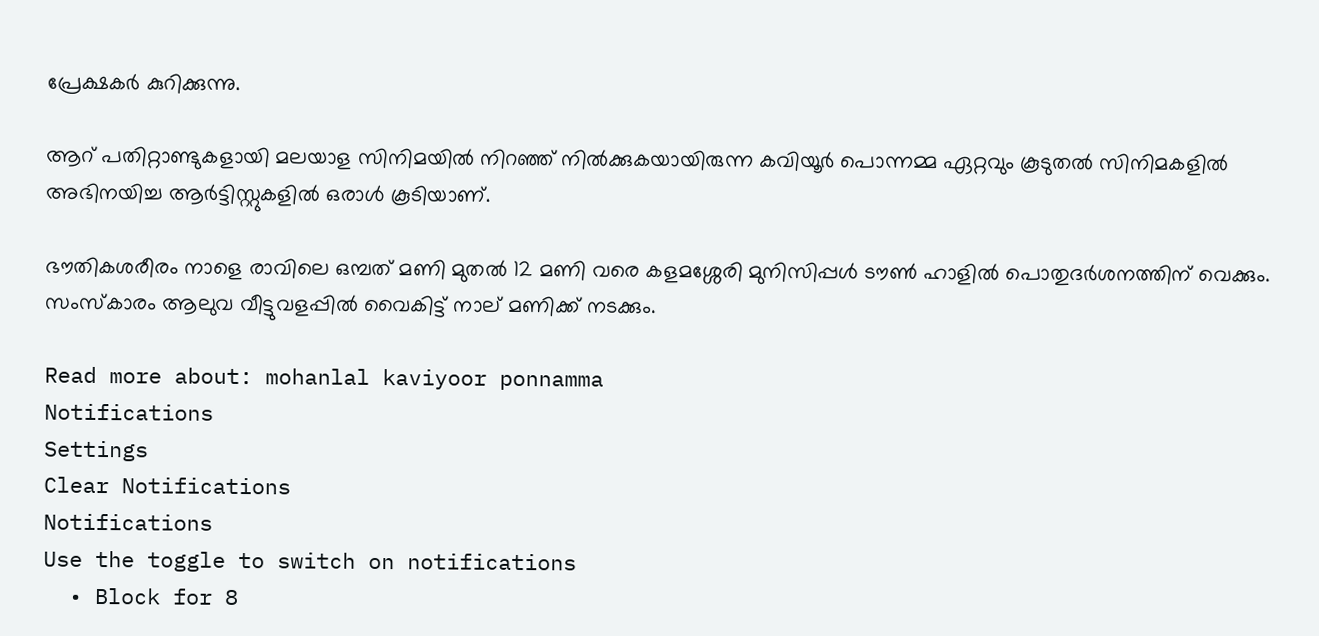പ്രേക്ഷകർ കുറിക്കുന്നു.

ആറ് പതിറ്റാണ്ടുകളായി മലയാള സിനിമയില്‍ നിറഞ്ഞ് നില്‍ക്കുകയായിരുന്ന കവിയൂര്‍ പൊന്നമ്മ ഏറ്റവും കൂടുതല്‍ സിനിമകളില്‍ അഭിനയിച്ച ആര്‍ട്ടിസ്റ്റുകളില്‍ ഒരാള്‍ കൂടിയാണ്.

ഭൗതികശരീരം നാളെ രാവിലെ ഒമ്പത് മണി മുതൽ 12 മണി വരെ കളമശ്ശേരി മുനിസിപ്പൾ ടൗൺ ഹാളിൽ പൊതുദർശനത്തിന് വെക്കും. സംസ്കാരം ആലുവ വീട്ടുവളപ്പിൽ വൈകിട്ട് നാല് മണിക്ക് നടക്കും.

Read more about: mohanlal kaviyoor ponnamma
Notifications
Settings
Clear Notifications
Notifications
Use the toggle to switch on notifications
  • Block for 8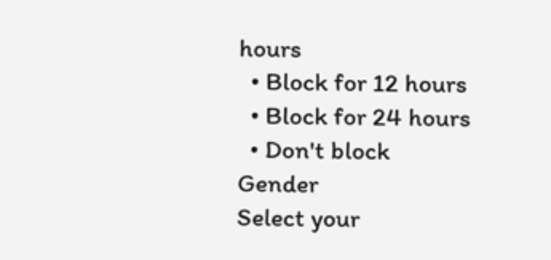hours
  • Block for 12 hours
  • Block for 24 hours
  • Don't block
Gender
Select your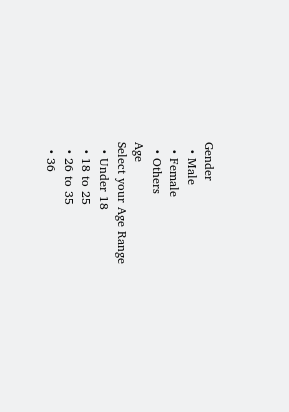Gender
  • Male
  • Female
  • Others
Age
Select your Age Range
  • Under 18
  • 18 to 25
  • 26 to 35
  • 36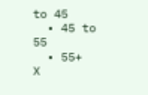to 45
  • 45 to 55
  • 55+
X